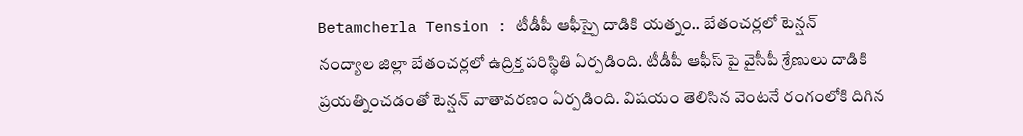Betamcherla Tension : టీడీపీ ఆఫీస్పై దాడికి యత్నం.. బేతంచర్లలో టెన్షన్
నంద్యాల జిల్లా బేతంచర్లలో ఉద్రిక్త పరిస్థితి ఏర్పడింది. టీడీపీ ఆఫీస్ పై వైసీపీ శ్రేణులు దాడికి ప్రయత్నించడంతో టెన్షన్ వాతావరణం ఏర్పడింది. విషయం తెలిసిన వెంటనే రంగంలోకి దిగిన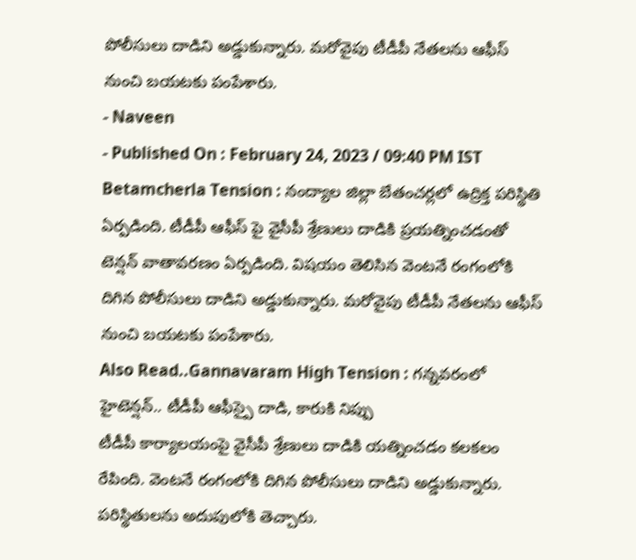పోలీసులు దాడిని అడ్డుకున్నారు. మరోవైపు టీడీపీ నేతలను ఆఫీస్ నుంచి బయటకు పంపేశారు.
- Naveen
- Published On : February 24, 2023 / 09:40 PM IST
Betamcherla Tension : నంద్యాల జిల్లా బేతంచర్లలో ఉద్రిక్త పరిస్థితి ఏర్పడింది. టీడీపీ ఆఫీస్ పై వైసీపీ శ్రేణులు దాడికి ప్రయత్నించడంతో టెన్షన్ వాతావరణం ఏర్పడింది. విషయం తెలిసిన వెంటనే రంగంలోకి దిగిన పోలీసులు దాడిని అడ్డుకున్నారు. మరోవైపు టీడీపీ నేతలను ఆఫీస్ నుంచి బయటకు పంపేశారు.
Also Read..Gannavaram High Tension : గన్నవరంలో హైటెన్షన్.. టీడీపీ ఆఫీస్పై దాడి, కారుకి నిప్పు
టీడీపీ కార్యాలయంపై వైసీపీ శ్రేణులు దాడికి యత్నించడం కలకలం రేపింది. వెంటనే రంగంలోకి దిగిన పోలీసులు దాడిని అడ్డుకున్నారు. పరిస్థితులను అదుపులోకి తెచ్చారు.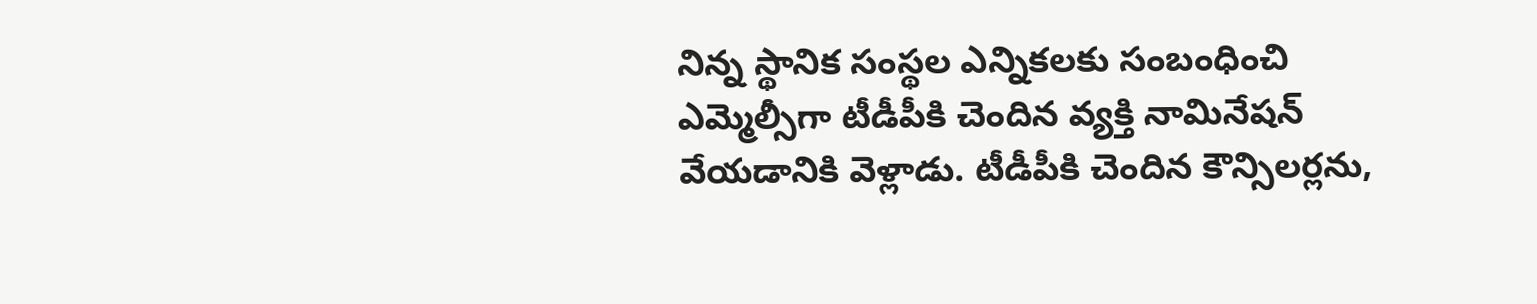నిన్న స్థానిక సంస్థల ఎన్నికలకు సంబంధించి ఎమ్మెల్సీగా టీడీపీకి చెందిన వ్యక్తి నామినేషన్ వేయడానికి వెళ్లాడు. టీడీపీకి చెందిన కౌన్సిలర్లను,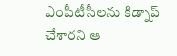ఎంపీటీసీలను కిడ్నాప్ చేశారని ఆ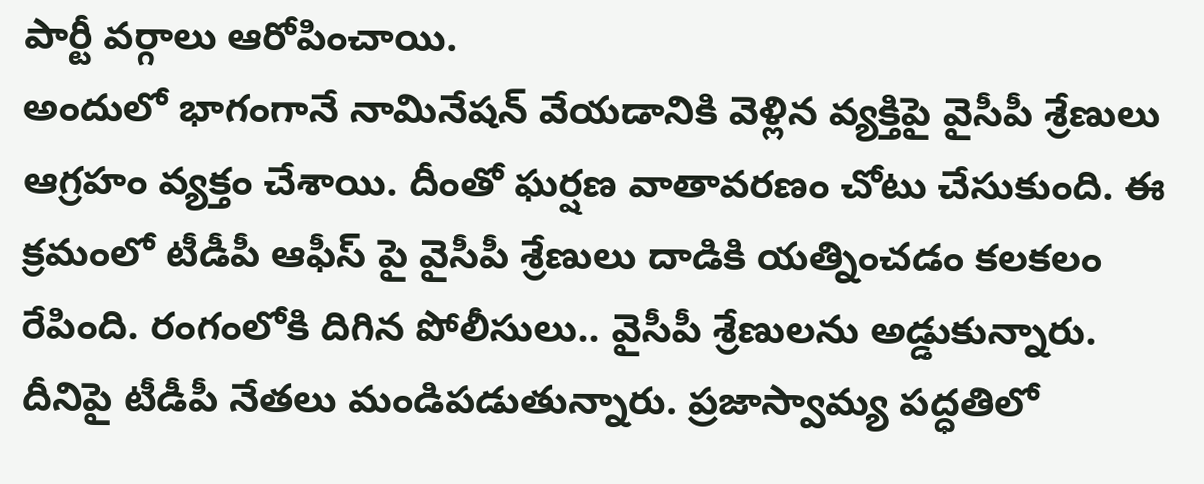పార్టీ వర్గాలు ఆరోపించాయి.
అందులో భాగంగానే నామినేషన్ వేయడానికి వెళ్లిన వ్యక్తిపై వైసీపీ శ్రేణులు ఆగ్రహం వ్యక్తం చేశాయి. దీంతో ఘర్షణ వాతావరణం చోటు చేసుకుంది. ఈ క్రమంలో టీడీపీ ఆఫీస్ పై వైసీపీ శ్రేణులు దాడికి యత్నించడం కలకలం రేపింది. రంగంలోకి దిగిన పోలీసులు.. వైసీపీ శ్రేణులను అడ్డుకున్నారు.
దీనిపై టీడీపీ నేతలు మండిపడుతున్నారు. ప్రజాస్వామ్య పద్ధతిలో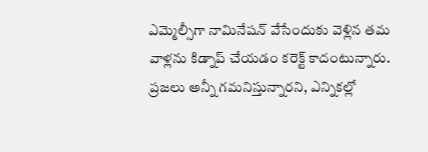ఎమ్మెల్సీగా నామినేషన్ వేసేందుకు వెళ్లిన తమ వాళ్లను కిడ్నాప్ చేయడం కరెక్ట్ కాదంటున్నారు. ప్రజలు అన్నీ గమనిస్తున్నారని, ఎన్నికల్లో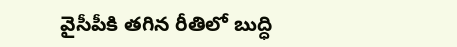వైసీపీకి తగిన రీతిలో బుద్ధి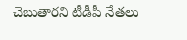చెబుతారని టీడీపీ నేతలు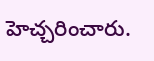హెచ్చరించారు.